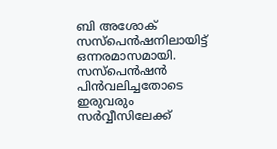ബി അശോക് സസ്പെൻഷനിലായിട്ട് ഒന്നരമാസമായി. സസ്പെൻഷൻ പിൻവലിച്ചതോടെ ഇരുവരും സർവ്വീസിലേക്ക്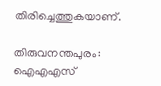തിരിച്ചെത്തുകയാണ്.

തിരുവനന്തപുരം: ഐഎഎസ്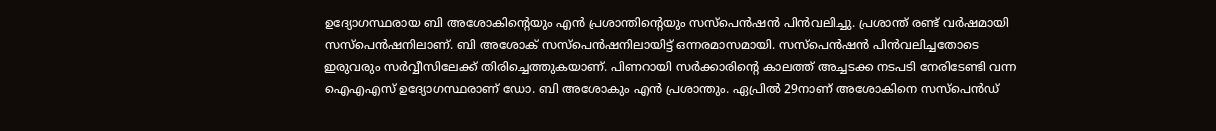ഉദ്യോഗസ്ഥരായ ബി അശോകിന്റെയും എൻ പ്രശാന്തിന്റെയും സസ്പെൻഷൻ പിൻവലിച്ചു. പ്രശാന്ത് രണ്ട് വർഷമായി സസ്പെൻഷനിലാണ്. ബി അശോക് സസ്പെൻഷനിലായിട്ട് ഒന്നരമാസമായി. സസ്പെൻഷൻ പിൻവലിച്ചതോടെ ഇരുവരും സർവ്വീസിലേക്ക് തിരിച്ചെത്തുകയാണ്. പിണറായി സര്‍ക്കാരിന്‍റെ കാലത്ത് അച്ചടക്ക നടപടി നേരിടേണ്ടി വന്ന ഐഎഎസ് ഉദ്യോഗസ്ഥരാണ് ഡോ. ബി അശോകും എൻ പ്രശാന്തും. ഏപ്രിൽ 29നാണ് അശോകിനെ സസ്പെൻഡ്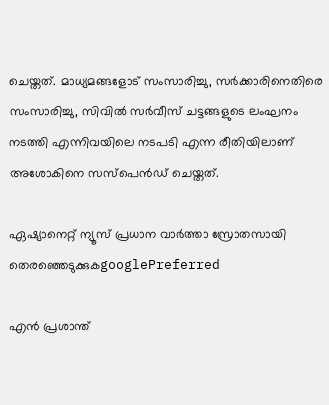ചെയ്തത്. മാധ്യമങ്ങളോട് സംസാരിച്ചു, സര്‍ക്കാരിനെതിരെ സംസാരിച്ചു, സിവിൽ സര്‍വീസ് ചട്ടങ്ങളുടെ ലംഘനം നടത്തി എന്നിവയിലെ നടപടി എന്ന രീതിയിലാണ് അശോകിനെ സസ്പെൻഡ് ചെയ്തത്.

ഏഷ്യാനെറ്റ് ന്യൂസ് പ്രധാന വാർത്താ സ്രോതസായി തെരഞ്ഞെടുക്കുകgooglePreferred

എൻ പ്രശാന്ത്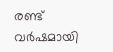രണ്ട് വര്‍ഷമായി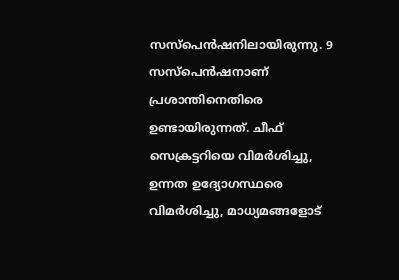സസ്പെൻഷനിലായിരുന്നു. 9 സസ്പെൻഷനാണ് പ്രശാന്തിനെതിരെ ഉണ്ടായിരുന്നത്. ചീഫ് സെക്രട്ടറിയെ വിമര്‍ശിച്ചു, ഉന്നത ഉദ്യോഗസ്ഥരെ വിമര്‍ശിച്ചു, മാധ്യമങ്ങളോട്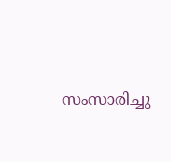സംസാരിച്ചു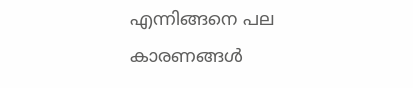എന്നിങ്ങനെ പല കാരണങ്ങള്‍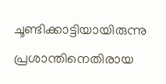ചൂണ്ടിക്കാട്ടിയായിരുന്നു പ്രശാന്തിനെതിരായ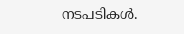നടപടികള്‍.